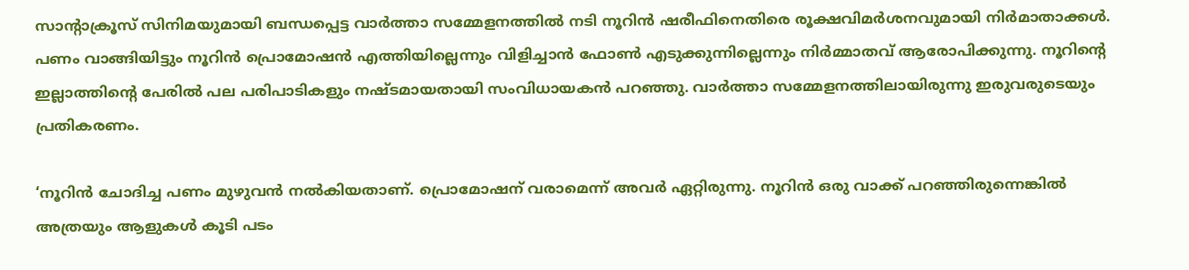സാന്റാക്രൂസ് സിനിമയുമായി ബന്ധപ്പെട്ട വാർത്താ സമ്മേളനത്തിൽ നടി നൂറിൻ ഷരീഫിനെതിരെ രൂക്ഷവിമർശനവുമായി നിർമാതാക്കൾ. പണം വാങ്ങിയിട്ടും നൂറിന്‍ പ്രൊമോഷന്‍ എത്തിയില്ലെന്നും വിളിച്ചാന്‍ ഫോണ്‍ എടുക്കുന്നില്ലെന്നും നിര്‍മ്മാതവ് ആരോപിക്കുന്നു. നൂറിന്റെ ഇല്ലാത്തിന്റെ പേരില്‍ പല പരിപാടികളും നഷ്ടമായതായി സംവിധായകന്‍ പറഞ്ഞു. വാര്‍ത്താ സമ്മേളനത്തിലായിരുന്നു ഇരുവരുടെയും പ്രതികരണം.

‘നൂറിൻ ചോദിച്ച പണം മുഴുവൻ നൽകിയതാണ്. പ്രൊമോഷന് വരാമെന്ന് അവർ ഏറ്റിരുന്നു. നൂറിൻ ഒരു വാക്ക് പറഞ്ഞിരുന്നെങ്കിൽ അത്രയും ആളുകൾ കൂടി പടം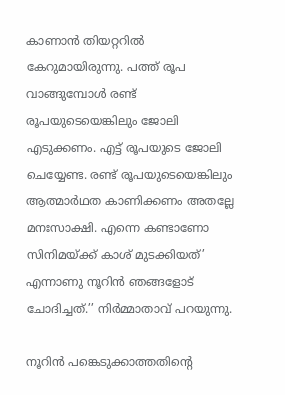കാണാൻ തിയറ്ററിൽ കേറുമായിരുന്നു. പത്ത് രൂപ വാങ്ങുമ്പോൾ രണ്ട് രൂപയുടെയെങ്കിലും ജോലി എടുക്കണം. എട്ട് രൂപയുടെ ജോലി ചെയ്യേണ്ട. രണ്ട് രൂപയുടെയെങ്കിലും ആത്മാർഥത കാണിക്കണം അതല്ലേ മനഃസാക്ഷി. എന്നെ കണ്ടാണോ സിനിമയ്ക്ക് കാശ് മുടക്കിയത്’ എന്നാണു നൂറിൻ ഞങ്ങളോട് ചോദിച്ചത്.’’ നിര്‍മ്മാതാവ് പറയുന്നു.

നൂറിൻ പങ്കെടുക്കാത്തതിന്റെ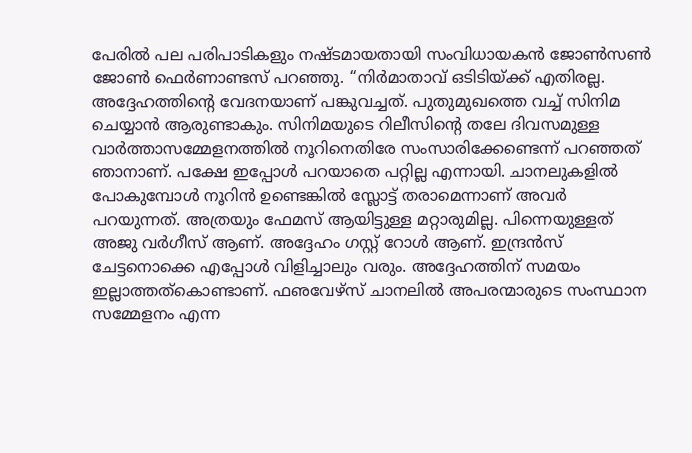പേരില്‍ പല പരിപാടികളും നഷ്ടമായതായി സംവിധായകന്‍ ജോണ്‍സണ്‍ ജോണ്‍ ഫെര്‍ണാണ്ടസ് പറഞ്ഞു. ‘‘നിര്‍മാതാവ് ഒടിടിയ്ക്ക് എതിരല്ല. അദ്ദേഹത്തിന്റെ വേദനയാണ് പങ്കുവച്ചത്. പുതുമുഖത്തെ വച്ച് സിനിമ ചെയ്യാന്‍ ആരുണ്ടാകും. സിനിമയുടെ റിലീസിന്റെ തലേ ദിവസമുള്ള വാര്‍ത്താസമ്മേളനത്തില്‍ നൂറിനെതിരേ സംസാരിക്കേണ്ടെന്ന് പറഞ്ഞത് ഞാനാണ്. പക്ഷേ ഇപ്പോള്‍ പറയാതെ പറ്റില്ല എന്നായി. ചാനലുകളില്‍ പോകുമ്പോള്‍ നൂറിന്‍ ഉണ്ടെങ്കില്‍ സ്ലോട്ട് തരാമെന്നാണ് അവര്‍ പറയുന്നത്. അത്രയും ഫേമസ് ആയിട്ടുള്ള മറ്റാരുമില്ല. പിന്നെയുള്ളത് അജു വര്‍ഗീസ് ആണ്. അദ്ദേഹം ഗസ്റ്റ് റോള്‍ ആണ്. ഇന്ദ്രന്‍സ് ചേട്ടനൊക്കെ എപ്പോള്‍ വിളിച്ചാലും വരും. അദ്ദേഹത്തിന് സമയം ഇല്ലാത്തത്‌കൊണ്ടാണ്. ഫഌവേഴ്‌സ് ചാനലില്‍ അപരന്മാരുടെ സംസ്ഥാന സമ്മേളനം എന്ന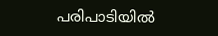പരിപാടിയില്‍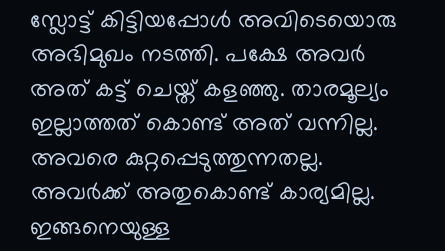സ്ലോട്ട് കിട്ടിയപ്പോള്‍ അവിടെയൊരു അഭിമുഖം നടത്തി. പക്ഷേ അവര്‍ അത് കട്ട് ചെയ്ത് കളഞ്ഞു. താരമൂല്യം ഇല്ലാത്തത് കൊണ്ട് അത് വന്നില്ല. അവരെ കുറ്റപ്പെടുത്തുന്നതല്ല. അവര്‍ക്ക് അതുകൊണ്ട് കാര്യമില്ല. ഇങ്ങനെയുള്ള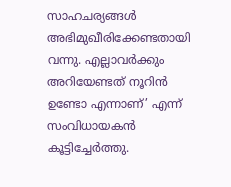സാഹചര്യങ്ങള്‍ അഭിമുഖീരിക്കേണ്ടതായി വന്നു. എല്ലാവര്‍ക്കും അറിയേണ്ടത് നൂറിന്‍ ഉണ്ടോ എന്നാണ്’ എന്ന് സംവിധായകന്‍ കൂട്ടിച്ചേര്‍ത്തു.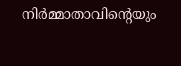നിർമ്മാതാവിന്റെയും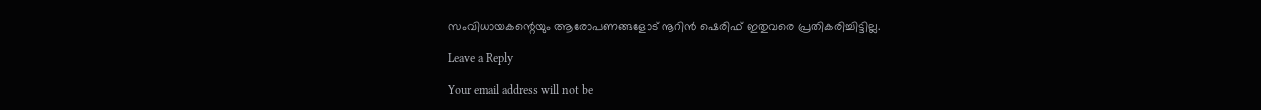സംവിധായകന്റെയും ആരോപണങ്ങളോട് നൂറിൻ ഷെരിഫ് ഇതുവരെ പ്രതികരിച്ചിട്ടില്ല.

Leave a Reply

Your email address will not be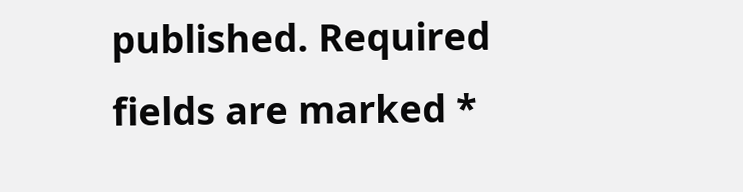published. Required fields are marked *